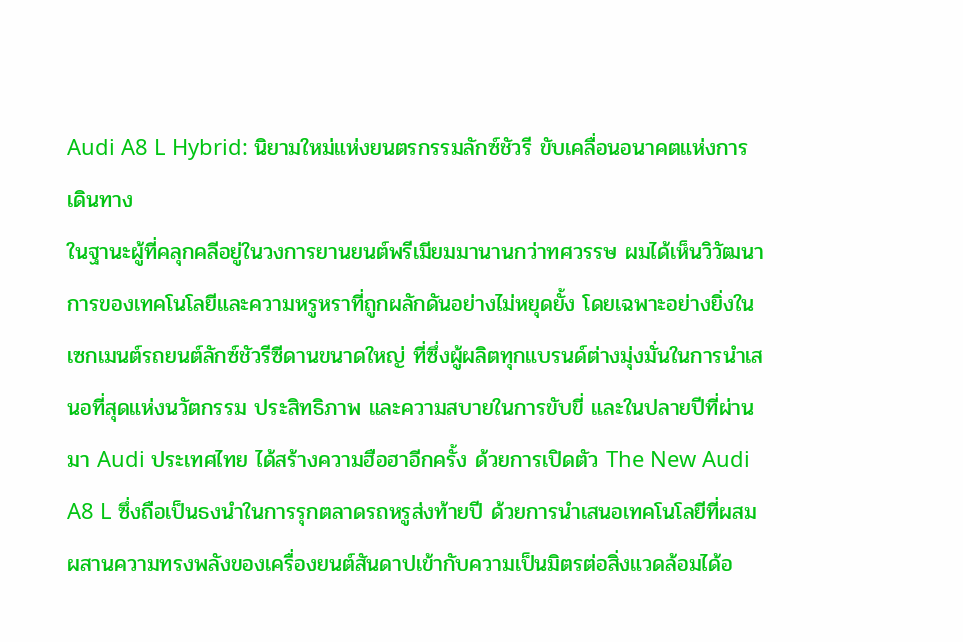Audi A8 L Hybrid: นิยามใหม่แห่งยนตรกรรมลักซ์ชัวรี ขับเคลื่อนอนาคตแห่งการเดินทาง
ในฐานะผู้ที่คลุกคลีอยู่ในวงการยานยนต์พรีเมียมมานานกว่าทศวรรษ ผมได้เห็นวิวัฒนาการของเทคโนโลยีและความหรูหราที่ถูกผลักดันอย่างไม่หยุดยั้ง โดยเฉพาะอย่างยิ่งในเซกเมนต์รถยนต์ลักซ์ชัวรีซีดานขนาดใหญ่ ที่ซึ่งผู้ผลิตทุกแบรนด์ต่างมุ่งมั่นในการนำเสนอที่สุดแห่งนวัตกรรม ประสิทธิภาพ และความสบายในการขับขี่ และในปลายปีที่ผ่านมา Audi ประเทศไทย ได้สร้างความฮือฮาอีกครั้ง ด้วยการเปิดตัว The New Audi A8 L ซึ่งถือเป็นธงนำในการรุกตลาดรถหรูส่งท้ายปี ด้วยการนำเสนอเทคโนโลยีที่ผสมผสานความทรงพลังของเครื่องยนต์สันดาปเข้ากับความเป็นมิตรต่อสิ่งแวดล้อมได้อ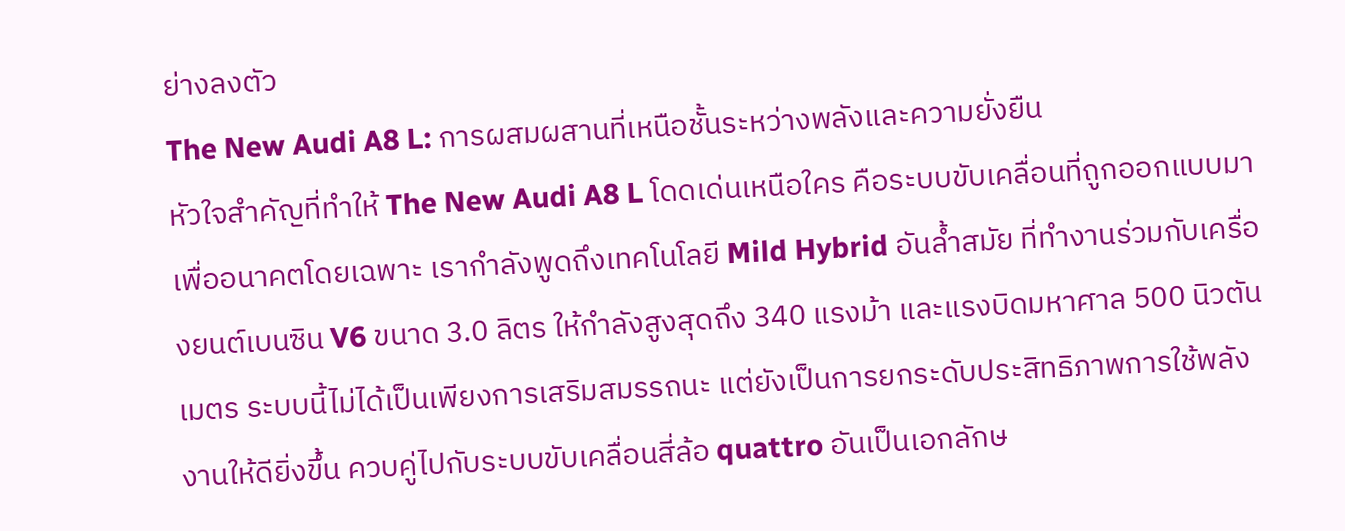ย่างลงตัว
The New Audi A8 L: การผสมผสานที่เหนือชั้นระหว่างพลังและความยั่งยืน
หัวใจสำคัญที่ทำให้ The New Audi A8 L โดดเด่นเหนือใคร คือระบบขับเคลื่อนที่ถูกออกแบบมาเพื่ออนาคตโดยเฉพาะ เรากำลังพูดถึงเทคโนโลยี Mild Hybrid อันล้ำสมัย ที่ทำงานร่วมกับเครื่องยนต์เบนซิน V6 ขนาด 3.0 ลิตร ให้กำลังสูงสุดถึง 340 แรงม้า และแรงบิดมหาศาล 500 นิวตันเมตร ระบบนี้ไม่ได้เป็นเพียงการเสริมสมรรถนะ แต่ยังเป็นการยกระดับประสิทธิภาพการใช้พลังงานให้ดียิ่งขึ้น ควบคู่ไปกับระบบขับเคลื่อนสี่ล้อ quattro อันเป็นเอกลักษ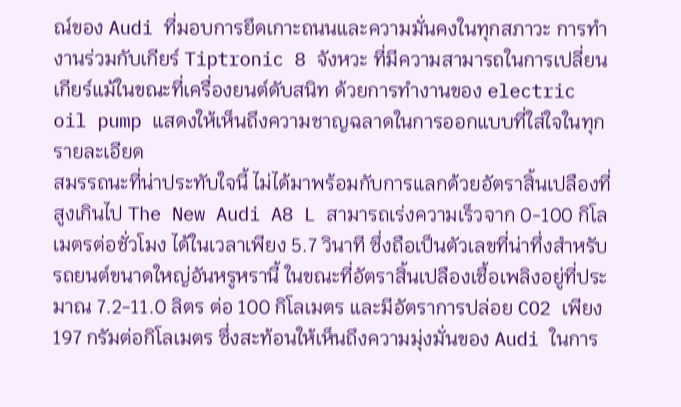ณ์ของ Audi ที่มอบการยึดเกาะถนนและความมั่นคงในทุกสภาวะ การทำงานร่วมกับเกียร์ Tiptronic 8 จังหวะ ที่มีความสามารถในการเปลี่ยนเกียร์แม้ในขณะที่เครื่องยนต์ดับสนิท ด้วยการทำงานของ electric oil pump แสดงให้เห็นถึงความชาญฉลาดในการออกแบบที่ใส่ใจในทุกรายละเอียด
สมรรถนะที่น่าประทับใจนี้ ไม่ได้มาพร้อมกับการแลกด้วยอัตราสิ้นเปลืองที่สูงเกินไป The New Audi A8 L สามารถเร่งความเร็วจาก 0-100 กิโลเมตรต่อชั่วโมง ได้ในเวลาเพียง 5.7 วินาที ซึ่งถือเป็นตัวเลขที่น่าทึ่งสำหรับรถยนต์ขนาดใหญ่อันหรูหรานี้ ในขณะที่อัตราสิ้นเปลืองเชื้อเพลิงอยู่ที่ประมาณ 7.2-11.0 ลิตร ต่อ 100 กิโลเมตร และมีอัตราการปล่อย CO2 เพียง 197 กรัมต่อกิโลเมตร ซึ่งสะท้อนให้เห็นถึงความมุ่งมั่นของ Audi ในการ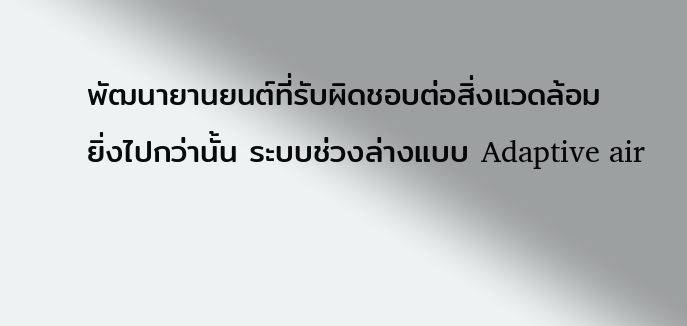พัฒนายานยนต์ที่รับผิดชอบต่อสิ่งแวดล้อม
ยิ่งไปกว่านั้น ระบบช่วงล่างแบบ Adaptive air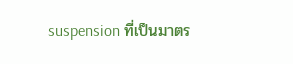suspension ที่เป็นมาตร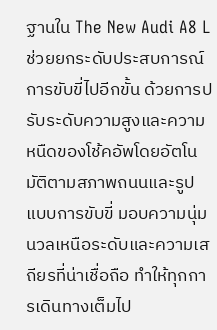ฐานใน The New Audi A8 L ช่วยยกระดับประสบการณ์การขับขี่ไปอีกขั้น ด้วยการปรับระดับความสูงและความหนืดของโช้คอัพโดยอัตโนมัติตามสภาพถนนและรูปแบบการขับขี่ มอบความนุ่มนวลเหนือระดับและความเสถียรที่น่าเชื่อถือ ทำให้ทุกการเดินทางเต็มไป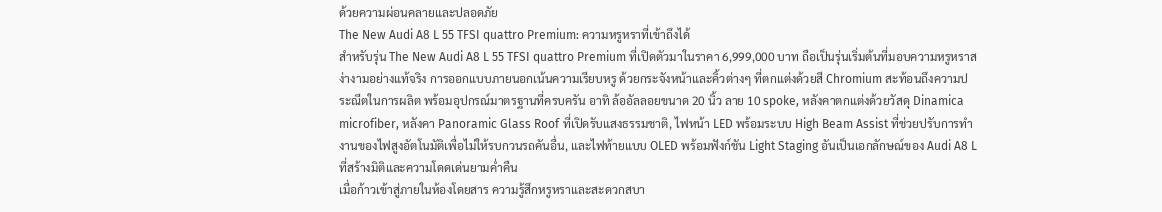ด้วยความผ่อนคลายและปลอดภัย
The New Audi A8 L 55 TFSI quattro Premium: ความหรูหราที่เข้าถึงได้
สำหรับรุ่น The New Audi A8 L 55 TFSI quattro Premium ที่เปิดตัวมาในราคา 6,999,000 บาท ถือเป็นรุ่นเริ่มต้นที่มอบความหรูหราสง่างามอย่างแท้จริง การออกแบบภายนอกเน้นความเรียบหรู ด้วยกระจังหน้าและคิ้วต่างๆ ที่ตกแต่งด้วยสี Chromium สะท้อนถึงความประณีตในการผลิต พร้อมอุปกรณ์มาตรฐานที่ครบครัน อาทิ ล้ออัลลอยขนาด 20 นิ้ว ลาย 10 spoke, หลังคาตกแต่งด้วยวัสดุ Dinamica microfiber, หลังคา Panoramic Glass Roof ที่เปิดรับแสงธรรมชาติ, ไฟหน้า LED พร้อมระบบ High Beam Assist ที่ช่วยปรับการทำงานของไฟสูงอัตโนมัติเพื่อไม่ให้รบกวนรถคันอื่น, และไฟท้ายแบบ OLED พร้อมฟังก์ชัน Light Staging อันเป็นเอกลักษณ์ของ Audi A8 L ที่สร้างมิติและความโดดเด่นยามค่ำคืน
เมื่อก้าวเข้าสู่ภายในห้องโดยสาร ความรู้สึกหรูหราและสะดวกสบา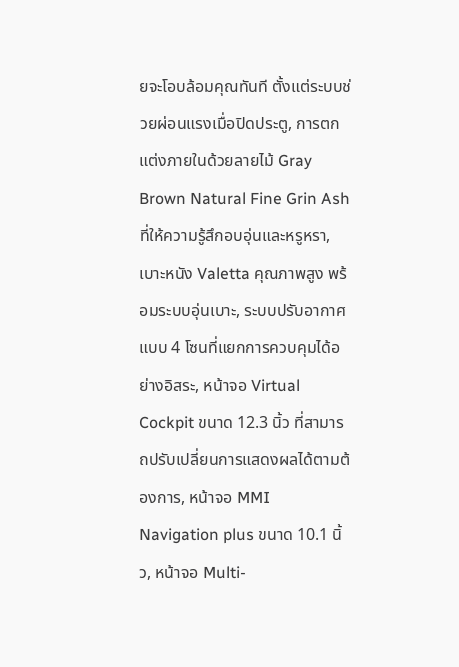ยจะโอบล้อมคุณทันที ตั้งแต่ระบบช่วยผ่อนแรงเมื่อปิดประตู, การตกแต่งภายในด้วยลายไม้ Gray Brown Natural Fine Grin Ash ที่ให้ความรู้สึกอบอุ่นและหรูหรา, เบาะหนัง Valetta คุณภาพสูง พร้อมระบบอุ่นเบาะ, ระบบปรับอากาศแบบ 4 โซนที่แยกการควบคุมได้อย่างอิสระ, หน้าจอ Virtual Cockpit ขนาด 12.3 นิ้ว ที่สามารถปรับเปลี่ยนการแสดงผลได้ตามต้องการ, หน้าจอ MMI Navigation plus ขนาด 10.1 นิ้ว, หน้าจอ Multi-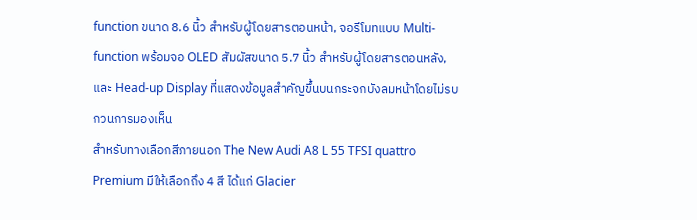function ขนาด 8.6 นิ้ว สำหรับผู้โดยสารตอนหน้า, จอรีโมทแบบ Multi-function พร้อมจอ OLED สัมผัสขนาด 5.7 นิ้ว สำหรับผู้โดยสารตอนหลัง, และ Head-up Display ที่แสดงข้อมูลสำคัญขึ้นบนกระจกบังลมหน้าโดยไม่รบกวนการมองเห็น
สำหรับทางเลือกสีภายนอก The New Audi A8 L 55 TFSI quattro Premium มีให้เลือกถึง 4 สี ได้แก่ Glacier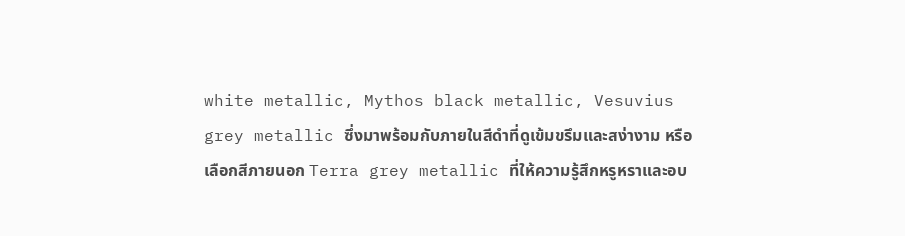white metallic, Mythos black metallic, Vesuvius grey metallic ซึ่งมาพร้อมกับภายในสีดำที่ดูเข้มขรึมและสง่างาม หรือเลือกสีภายนอก Terra grey metallic ที่ให้ความรู้สึกหรูหราและอบ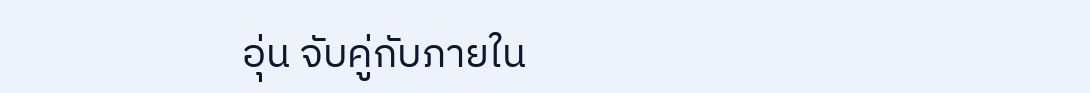อุ่น จับคู่กับภายใน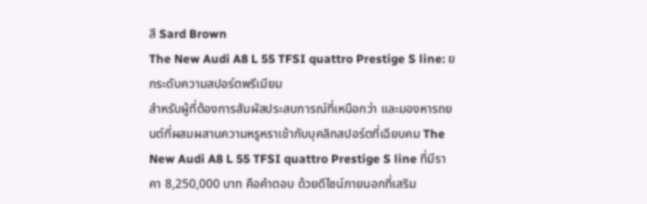สี Sard Brown
The New Audi A8 L 55 TFSI quattro Prestige S line: ยกระดับความสปอร์ตพรีเมียม
สำหรับผู้ที่ต้องการสัมผัสประสบการณ์ที่เหนือกว่า และมองหารถยนต์ที่ผสมผสานความหรูหราเข้ากับบุคลิกสปอร์ตที่เฉียบคม The New Audi A8 L 55 TFSI quattro Prestige S line ที่มีราคา 8,250,000 บาท คือคำตอบ ด้วยดีไซน์ภายนอกที่เสริม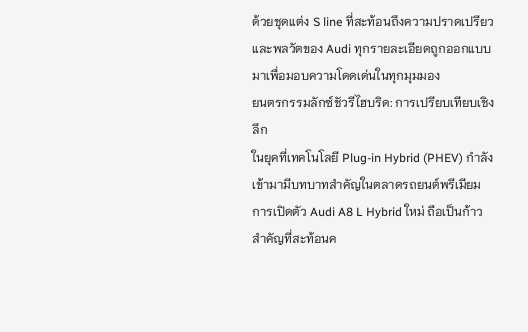ด้วยชุดแต่ง S line ที่สะท้อนถึงความปราดเปรียวและพลวัตของ Audi ทุกรายละเอียดถูกออกแบบมาเพื่อมอบความโดดเด่นในทุกมุมมอง
ยนตรกรรมลักซ์ชัวรีไฮบริด: การเปรียบเทียบเชิงลึก
ในยุคที่เทคโนโลยี Plug-in Hybrid (PHEV) กำลังเข้ามามีบทบาทสำคัญในตลาดรถยนต์พรีเมียม การเปิดตัว Audi A8 L Hybrid ใหม่ ถือเป็นก้าวสำคัญที่สะท้อนค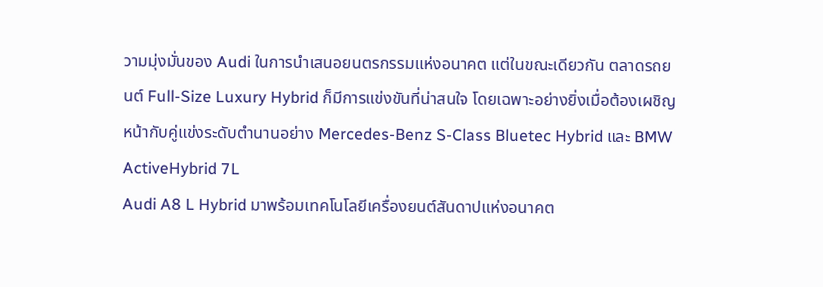วามมุ่งมั่นของ Audi ในการนำเสนอยนตรกรรมแห่งอนาคต แต่ในขณะเดียวกัน ตลาดรถยนต์ Full-Size Luxury Hybrid ก็มีการแข่งขันที่น่าสนใจ โดยเฉพาะอย่างยิ่งเมื่อต้องเผชิญหน้ากับคู่แข่งระดับตำนานอย่าง Mercedes-Benz S-Class Bluetec Hybrid และ BMW ActiveHybrid 7L
Audi A8 L Hybrid มาพร้อมเทคโนโลยีเครื่องยนต์สันดาปแห่งอนาคต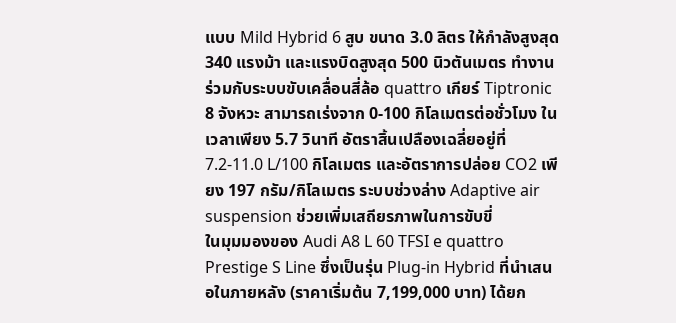แบบ Mild Hybrid 6 สูบ ขนาด 3.0 ลิตร ให้กำลังสูงสุด 340 แรงม้า และแรงบิดสูงสุด 500 นิวตันเมตร ทำงานร่วมกับระบบขับเคลื่อนสี่ล้อ quattro เกียร์ Tiptronic 8 จังหวะ สามารถเร่งจาก 0-100 กิโลเมตรต่อชั่วโมง ในเวลาเพียง 5.7 วินาที อัตราสิ้นเปลืองเฉลี่ยอยู่ที่ 7.2-11.0 L/100 กิโลเมตร และอัตราการปล่อย CO2 เพียง 197 กรัม/กิโลเมตร ระบบช่วงล่าง Adaptive air suspension ช่วยเพิ่มเสถียรภาพในการขับขี่
ในมุมมองของ Audi A8 L 60 TFSI e quattro Prestige S Line ซึ่งเป็นรุ่น Plug-in Hybrid ที่นำเสนอในภายหลัง (ราคาเริ่มต้น 7,199,000 บาท) ได้ยก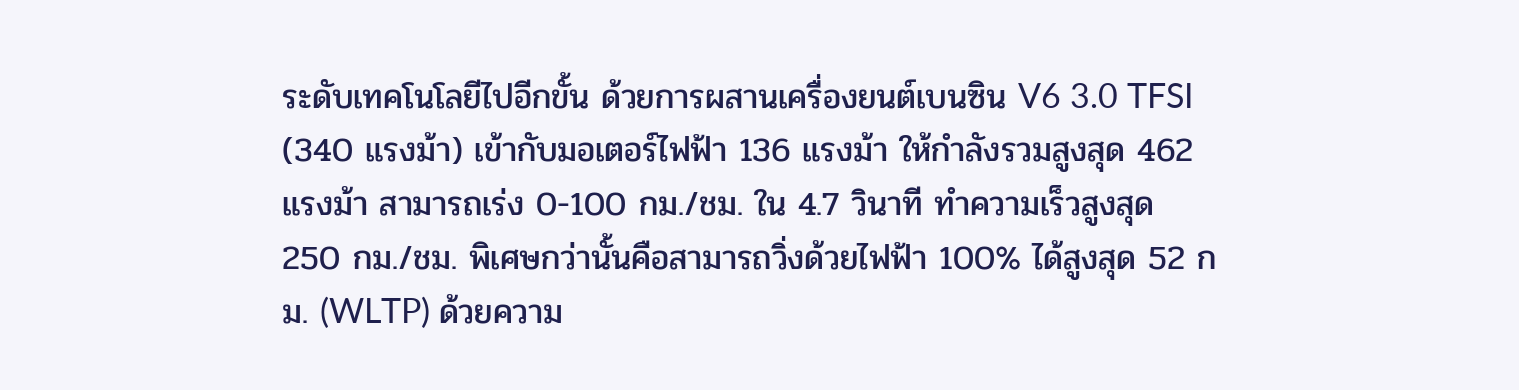ระดับเทคโนโลยีไปอีกขั้น ด้วยการผสานเครื่องยนต์เบนซิน V6 3.0 TFSI (340 แรงม้า) เข้ากับมอเตอร์ไฟฟ้า 136 แรงม้า ให้กำลังรวมสูงสุด 462 แรงม้า สามารถเร่ง 0-100 กม./ชม. ใน 4.7 วินาที ทำความเร็วสูงสุด 250 กม./ชม. พิเศษกว่านั้นคือสามารถวิ่งด้วยไฟฟ้า 100% ได้สูงสุด 52 กม. (WLTP) ด้วยความ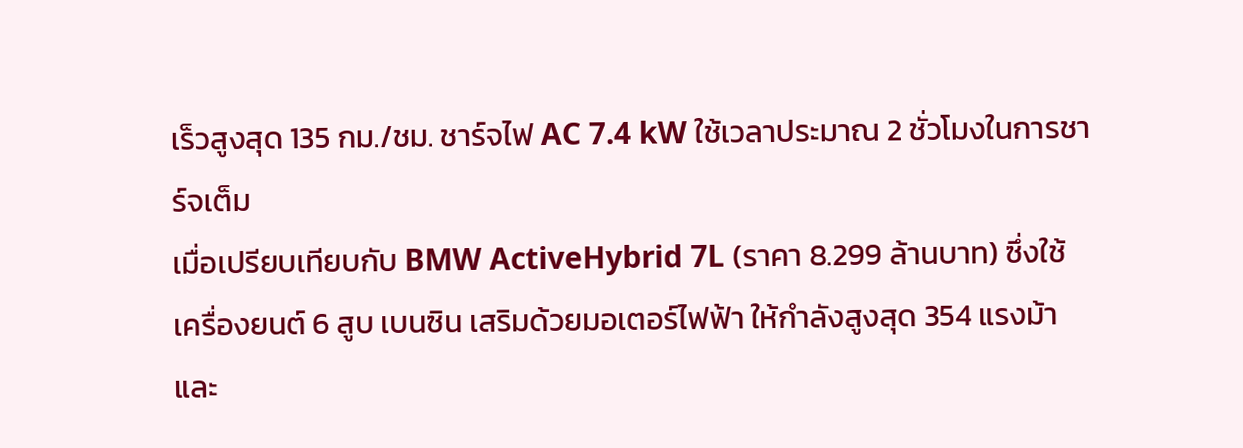เร็วสูงสุด 135 กม./ชม. ชาร์จไฟ AC 7.4 kW ใช้เวลาประมาณ 2 ชั่วโมงในการชาร์จเต็ม
เมื่อเปรียบเทียบกับ BMW ActiveHybrid 7L (ราคา 8.299 ล้านบาท) ซึ่งใช้เครื่องยนต์ 6 สูบ เบนซิน เสริมด้วยมอเตอร์ไฟฟ้า ให้กำลังสูงสุด 354 แรงม้า และ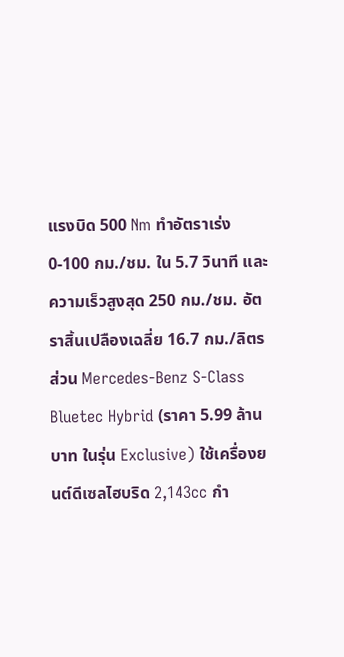แรงบิด 500 Nm ทำอัตราเร่ง 0-100 กม./ชม. ใน 5.7 วินาที และความเร็วสูงสุด 250 กม./ชม. อัตราสิ้นเปลืองเฉลี่ย 16.7 กม./ลิตร
ส่วน Mercedes-Benz S-Class Bluetec Hybrid (ราคา 5.99 ล้านบาท ในรุ่น Exclusive) ใช้เครื่องยนต์ดีเซลไฮบริด 2,143cc กำ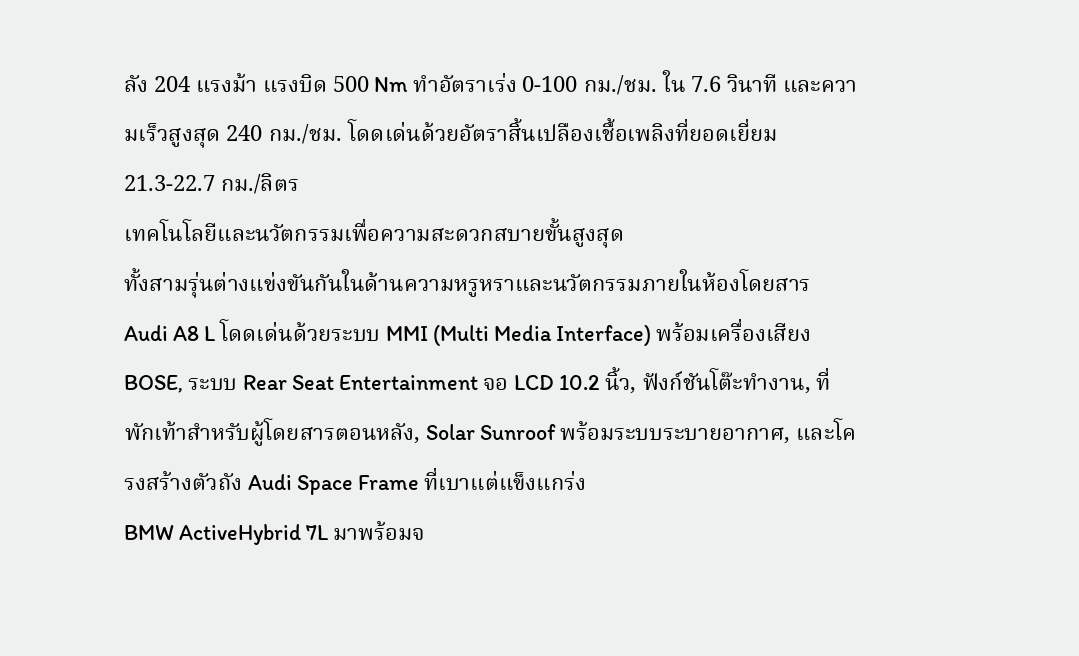ลัง 204 แรงม้า แรงบิด 500 Nm ทำอัตราเร่ง 0-100 กม./ชม. ใน 7.6 วินาที และความเร็วสูงสุด 240 กม./ชม. โดดเด่นด้วยอัตราสิ้นเปลืองเชื้อเพลิงที่ยอดเยี่ยม 21.3-22.7 กม./ลิตร
เทคโนโลยีและนวัตกรรมเพื่อความสะดวกสบายขั้นสูงสุด
ทั้งสามรุ่นต่างแข่งขันกันในด้านความหรูหราและนวัตกรรมภายในห้องโดยสาร
Audi A8 L โดดเด่นด้วยระบบ MMI (Multi Media Interface) พร้อมเครื่องเสียง BOSE, ระบบ Rear Seat Entertainment จอ LCD 10.2 นิ้ว, ฟังก์ชันโต๊ะทำงาน, ที่พักเท้าสำหรับผู้โดยสารตอนหลัง, Solar Sunroof พร้อมระบบระบายอากาศ, และโครงสร้างตัวถัง Audi Space Frame ที่เบาแต่แข็งแกร่ง
BMW ActiveHybrid 7L มาพร้อมจ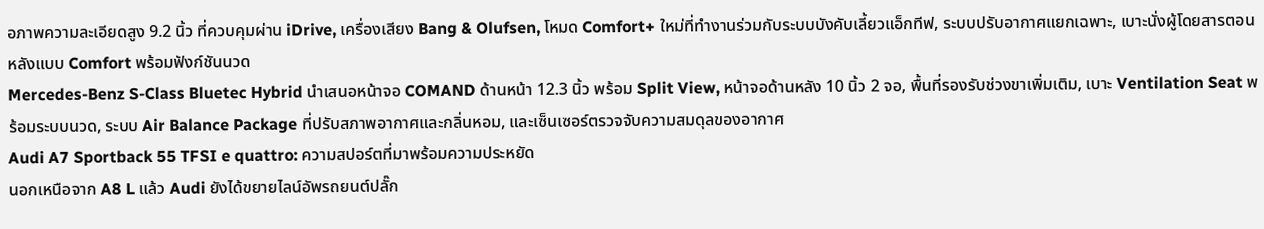อภาพความละเอียดสูง 9.2 นิ้ว ที่ควบคุมผ่าน iDrive, เครื่องเสียง Bang & Olufsen, โหมด Comfort+ ใหม่ที่ทำงานร่วมกับระบบบังคับเลี้ยวแอ็กทีฟ, ระบบปรับอากาศแยกเฉพาะ, เบาะนั่งผู้โดยสารตอนหลังแบบ Comfort พร้อมฟังก์ชันนวด
Mercedes-Benz S-Class Bluetec Hybrid นำเสนอหน้าจอ COMAND ด้านหน้า 12.3 นิ้ว พร้อม Split View, หน้าจอด้านหลัง 10 นิ้ว 2 จอ, พื้นที่รองรับช่วงขาเพิ่มเติม, เบาะ Ventilation Seat พร้อมระบบนวด, ระบบ Air Balance Package ที่ปรับสภาพอากาศและกลิ่นหอม, และเซ็นเซอร์ตรวจจับความสมดุลของอากาศ
Audi A7 Sportback 55 TFSI e quattro: ความสปอร์ตที่มาพร้อมความประหยัด
นอกเหนือจาก A8 L แล้ว Audi ยังได้ขยายไลน์อัพรถยนต์ปลั๊ก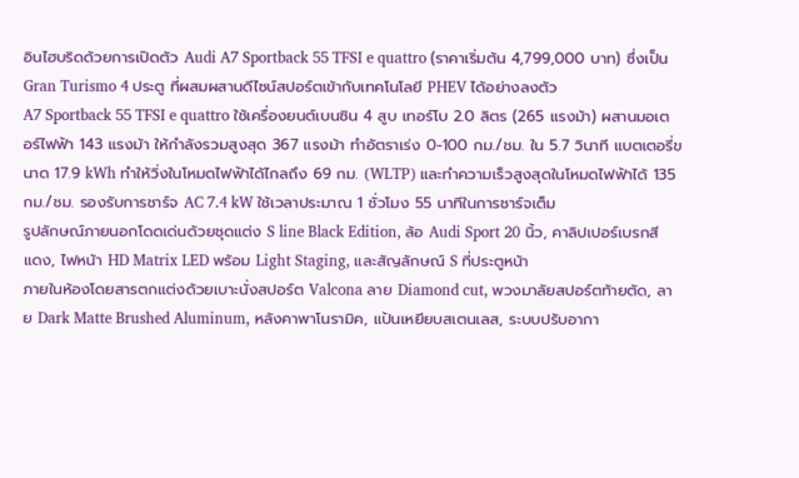อินไฮบริดด้วยการเปิดตัว Audi A7 Sportback 55 TFSI e quattro (ราคาเริ่มต้น 4,799,000 บาท) ซึ่งเป็น Gran Turismo 4 ประตู ที่ผสมผสานดีไซน์สปอร์ตเข้ากับเทคโนโลยี PHEV ได้อย่างลงตัว
A7 Sportback 55 TFSI e quattro ใช้เครื่องยนต์เบนซิน 4 สูบ เทอร์โบ 2.0 ลิตร (265 แรงม้า) ผสานมอเตอร์ไฟฟ้า 143 แรงม้า ให้กำลังรวมสูงสุด 367 แรงม้า ทำอัตราเร่ง 0-100 กม./ชม. ใน 5.7 วินาที แบตเตอรี่ขนาด 17.9 kWh ทำให้วิ่งในโหมดไฟฟ้าได้ไกลถึง 69 กม. (WLTP) และทำความเร็วสูงสุดในโหมดไฟฟ้าได้ 135 กม./ชม. รองรับการชาร์จ AC 7.4 kW ใช้เวลาประมาณ 1 ชั่วโมง 55 นาทีในการชาร์จเต็ม
รูปลักษณ์ภายนอกโดดเด่นด้วยชุดแต่ง S line Black Edition, ล้อ Audi Sport 20 นิ้ว, คาลิปเปอร์เบรกสีแดง, ไฟหน้า HD Matrix LED พร้อม Light Staging, และสัญลักษณ์ S ที่ประตูหน้า
ภายในห้องโดยสารตกแต่งด้วยเบาะนั่งสปอร์ต Valcona ลาย Diamond cut, พวงมาลัยสปอร์ตท้ายตัด, ลาย Dark Matte Brushed Aluminum, หลังคาพาโนรามิค, แป้นเหยียบสเตนเลส, ระบบปรับอากา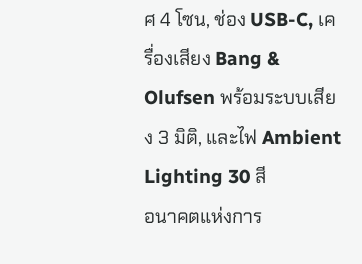ศ 4 โซน, ช่อง USB-C, เครื่องเสียง Bang & Olufsen พร้อมระบบเสียง 3 มิติ, และไฟ Ambient Lighting 30 สี
อนาคตแห่งการ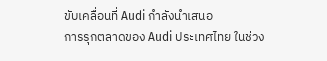ขับเคลื่อนที่ Audi กำลังนำเสนอ
การรุกตลาดของ Audi ประเทศไทย ในช่วง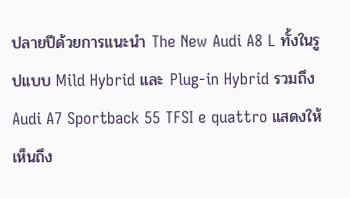ปลายปีด้วยการแนะนำ The New Audi A8 L ทั้งในรูปแบบ Mild Hybrid และ Plug-in Hybrid รวมถึง Audi A7 Sportback 55 TFSI e quattro แสดงให้เห็นถึง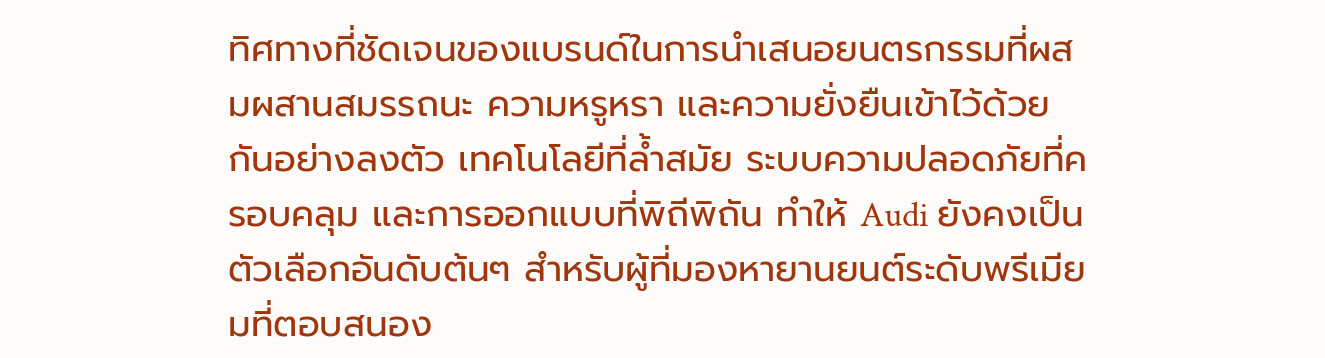ทิศทางที่ชัดเจนของแบรนด์ในการนำเสนอยนตรกรรมที่ผสมผสานสมรรถนะ ความหรูหรา และความยั่งยืนเข้าไว้ด้วยกันอย่างลงตัว เทคโนโลยีที่ล้ำสมัย ระบบความปลอดภัยที่ครอบคลุม และการออกแบบที่พิถีพิถัน ทำให้ Audi ยังคงเป็นตัวเลือกอันดับต้นๆ สำหรับผู้ที่มองหายานยนต์ระดับพรีเมียมที่ตอบสนอง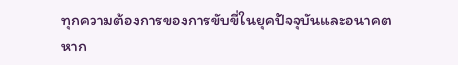ทุกความต้องการของการขับขี่ในยุคปัจจุบันและอนาคต
หาก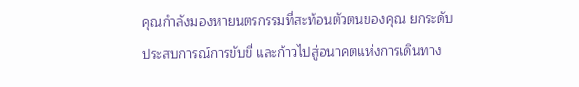คุณกำลังมองหายนตรกรรมที่สะท้อนตัวตนของคุณ ยกระดับประสบการณ์การขับขี่ และก้าวไปสู่อนาคตแห่งการเดินทาง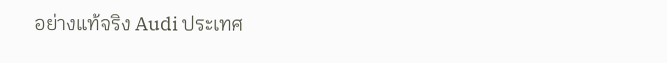อย่างแท้จริง Audi ประเทศ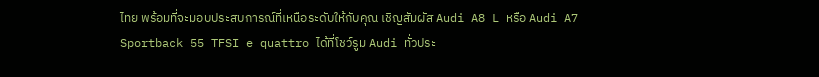ไทย พร้อมที่จะมอบประสบการณ์ที่เหนือระดับให้กับคุณ เชิญสัมผัส Audi A8 L หรือ Audi A7 Sportback 55 TFSI e quattro ได้ที่โชว์รูม Audi ทั่วประ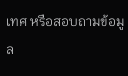เทศ หรือสอบถามข้อมูล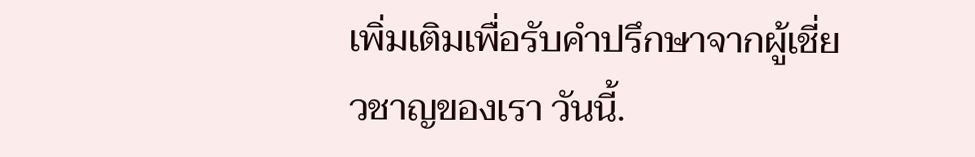เพิ่มเติมเพื่อรับคำปรึกษาจากผู้เชี่ยวชาญของเรา วันนี้.